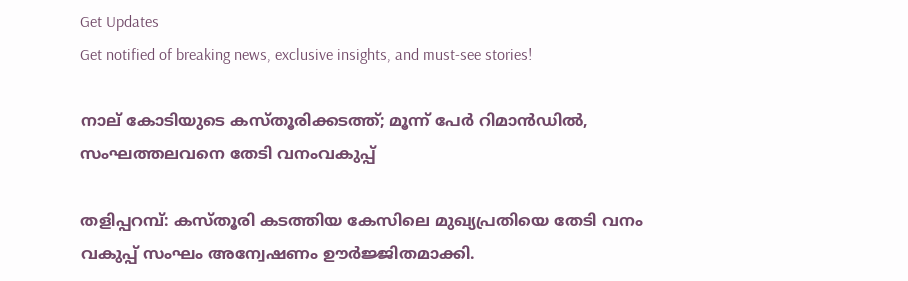Get Updates
Get notified of breaking news, exclusive insights, and must-see stories!

നാല് കോടിയുടെ കസ്തൂരിക്കടത്ത്; മൂന്ന് പേര്‍ റിമാന്‍ഡില്‍, സംഘത്തലവനെ തേടി വനംവകുപ്പ്

തളിപ്പറമ്പ്: കസ്തൂരി കടത്തിയ കേസിലെ മുഖ്യപ്രതിയെ തേടി വനം വകുപ്പ് സംഘം അന്വേഷണം ഊര്‍ജ്ജിതമാക്കി.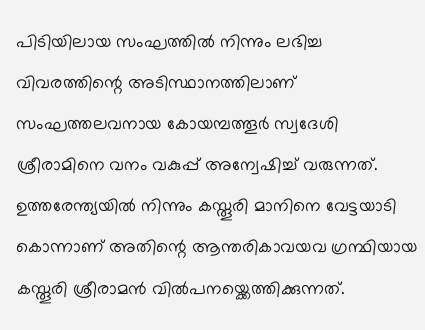പിടിയിലായ സംഘത്തില്‍ നിന്നും ലഭിച്ച വിവരത്തിന്റെ അടിസ്ഥാനത്തിലാണ് സംഘത്തലവനായ കോയമ്പത്തൂര്‍ സ്വദേശി ശ്രീരാമിനെ വനം വകുപ്പ് അന്വേഷിച്ച് വരുന്നത്. ഉത്തരേന്ത്യയില്‍ നിന്നും കസ്തൂരി മാനിനെ വേട്ടയാടി കൊന്നാണ് അതിന്റെ ആന്തരികാവയവ ഗ്രന്ഥിയായ കസ്തൂരി ശ്രീരാമന്‍ വില്‍പനയ്ക്കെത്തിക്കുന്നത്.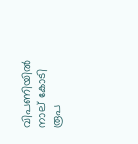വിപണിയില്‍ നാല് കോടി രൂപ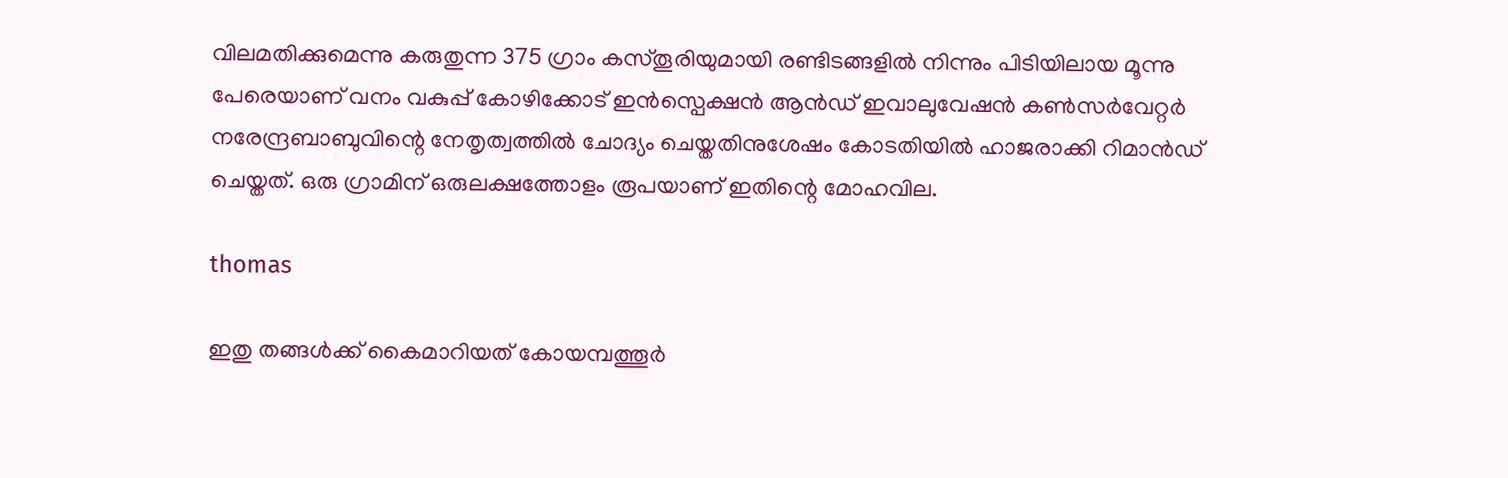വിലമതിക്കുമെന്നു കരുതുന്ന 375 ഗ്രാം കസ്തൂരിയുമായി രണ്ടിടങ്ങളില്‍ നിന്നും പിടിയിലായ മൂന്നു പേരെയാണ് വനം വകുപ്പ് കോഴിക്കോട് ഇന്‍സ്പെക്ഷന്‍ ആന്‍ഡ് ഇവാലുവേഷന്‍ കണ്‍സര്‍വേറ്റര്‍ നരേന്ദ്രബാബുവിന്റെ നേതൃത്വത്തില്‍ ചോദ്യം ചെയ്തതിനുശേഷം കോടതിയില്‍ ഹാജരാക്കി റിമാന്‍ഡ് ചെയ്തത്. ഒരു ഗ്രാമിന് ഒരുലക്ഷത്തോളം രൂപയാണ് ഇതിന്റെ മോഹവില.

thomas

ഇതു തങ്ങള്‍ക്ക് കൈമാറിയത് കോയമ്പത്തൂര്‍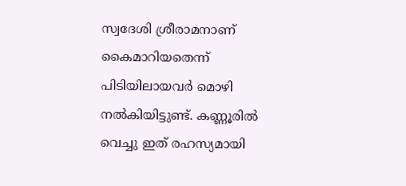സ്വദേശി ശ്രീരാമനാണ് കൈമാറിയതെന്ന് പിടിയിലായവര്‍ മൊഴി നല്‍കിയിട്ടുണ്ട്. കണ്ണൂരില്‍ വെച്ചു ഇത് രഹസ്യമായി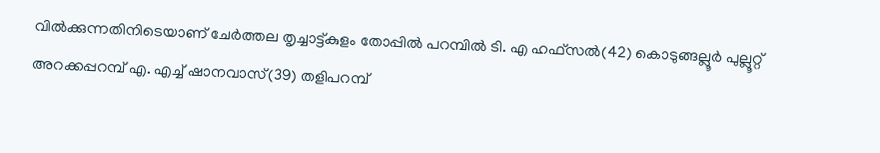വില്‍ക്കുന്നതിനിടെയാണ് ചേര്‍ത്തല തൃച്ചാട്ട്കുളം തോപ്പില്‍ പറമ്പില്‍ ടി. എ ഹഫ്സല്‍(42) കൊടുങ്ങല്ലൂര്‍ പുല്ലൂറ്റ് അറക്കപ്പറമ്പ് എ. എച്ച് ഷാനവാസ്(39) തളിപറമ്പ്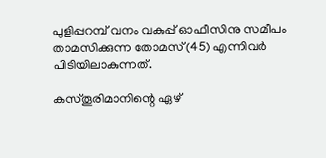പുളിപ്പറമ്പ് വനം വകുപ്പ് ഓഫീസിനു സമീപം താമസിക്കുന്ന തോമസ്(45) എന്നിവര്‍ പിടിയിലാകുന്നത്.

കസ്തൂരിമാനിന്റെ ഏഴ്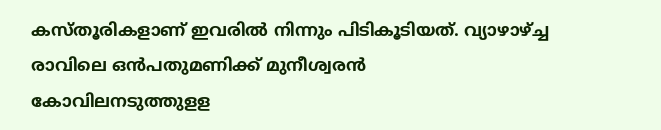കസ്തൂരികളാണ് ഇവരില്‍ നിന്നും പിടികൂടിയത്. വ്യാഴാഴ്ച്ച രാവിലെ ഒന്‍പതുമണിക്ക് മുനീശ്വരന്‍ കോവിലനടുത്തുളള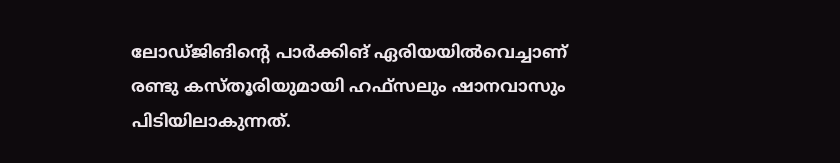ലോഡ്ജിങിന്റെ പാര്‍ക്കിങ് ഏരിയയില്‍വെച്ചാണ് രണ്ടു കസ്തൂരിയുമായി ഹഫ്സലും ഷാനവാസും പിടിയിലാകുന്നത്.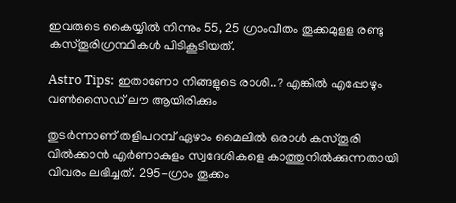ഇവരുടെ കൈയ്യില്‍ നിന്നും 55, 25 ഗ്രാംവീതം തൂക്കമുളള രണ്ടു കസ്തൂരിഗ്രന്ഥികള്‍ പിടികൂടിയത്.

Astro Tips: ഇതാണോ നിങ്ങളുടെ രാശി..? എങ്കില്‍ എപ്പോഴും വണ്‍സൈഡ് ലൗ ആയിരിക്കും

തുടര്‍ന്നാണ് തളിപറമ്പ് ഏഴാം മൈലില്‍ ഒരാള്‍ കസ്തൂരി വില്‍ക്കാന്‍ എര്‍ണാകുളം സ്വദേശികളെ കാത്തുനില്‍ക്കുന്നതായി വിവരം ലഭിച്ചത്. 295-ഗ്രാം തൂക്കം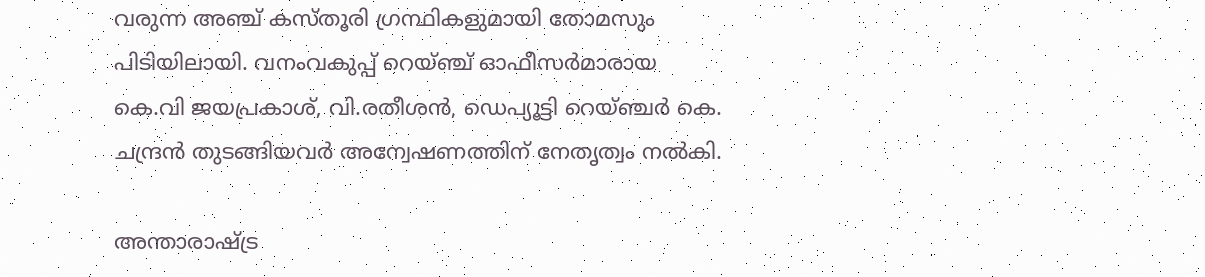വരുന്ന അഞ്ച് കസ്തൂരി ഗ്രന്ഥികളുമായി തോമസും പിടിയിലായി. വനംവകുപ്പ് റെയ്ഞ്ച് ഓഫീസര്‍മാരായ കെ.വി ജയപ്രകാശ്, വി.രതീശന്‍, ഡെപ്യൂട്ടി റെയ്ഞ്ചര്‍ കെ. ചന്ദ്രന്‍ തുടങ്ങിയവര്‍ അന്വേഷണത്തിന് നേതൃത്വം നല്‍കി.

അന്താരാഷ്ട്ര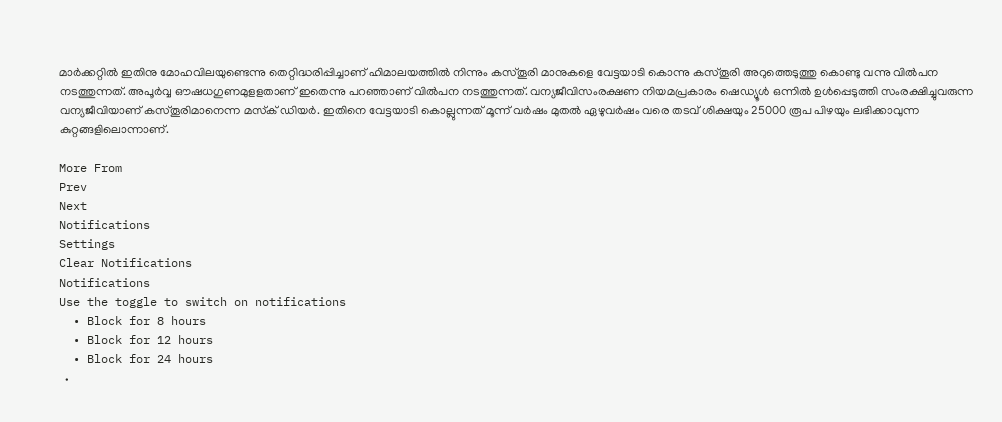മാര്‍ക്കറ്റില്‍ ഇതിനു മോഹവിലയുണ്ടെന്നു തെറ്റിദ്ധരിപ്പിച്ചാണ് ഹിമാലയത്തില്‍ നിന്നും കസ്തൂരി മാനുകളെ വേട്ടയാടി കൊന്നു കസ്തൂരി അറുത്തെടുത്തു കൊണ്ടു വന്നു വില്‍പന നടത്തുന്നത്. അപൂര്‍വ്വ ഔഷധഗുണമുളളതാണ് ഇതെന്നു പറഞ്ഞാണ് വില്‍പന നടത്തുന്നത്. വന്യജീവിസംരക്ഷണ നിയമപ്രകാരം ഷെഡ്യൂള്‍ ഒന്നില്‍ ഉള്‍പ്പെടുത്തി സംരക്ഷിച്ചുവരുന്ന വന്യജീവിയാണ് കസ്തൂരിമാനെന്ന മസ്‌ക് ഡിയര്‍. ഇതിനെ വേട്ടയാടി കൊല്ലുന്നത് മൂന്ന് വര്‍ഷം മുതല്‍ ഏഴുവര്‍ഷം വരെ തടവ് ശിക്ഷയും 25000 രൂപ പിഴയും ലഭിക്കാവുന്ന കുറ്റങ്ങളിലൊന്നാണ്.

More From
Prev
Next
Notifications
Settings
Clear Notifications
Notifications
Use the toggle to switch on notifications
  • Block for 8 hours
  • Block for 12 hours
  • Block for 24 hours
  •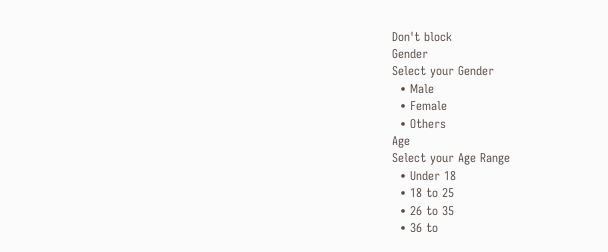Don't block
Gender
Select your Gender
  • Male
  • Female
  • Others
Age
Select your Age Range
  • Under 18
  • 18 to 25
  • 26 to 35
  • 36 to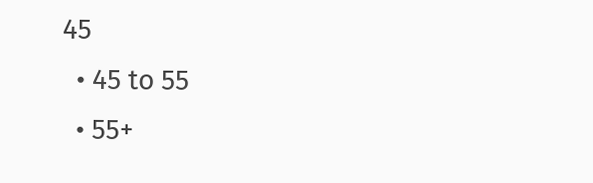45
  • 45 to 55
  • 55+